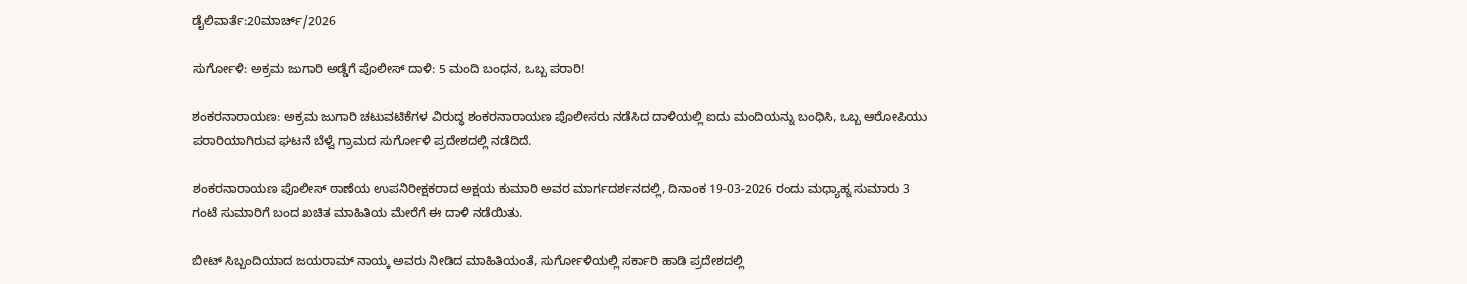ಡೈಲಿವಾರ್ತೆ:20ಮಾರ್ಚ್/2026

ಸುರ್ಗೋಳಿ: ಅಕ್ರಮ ಜುಗಾರಿ ಅಡ್ಡೆಗೆ ಪೊಲೀಸ್ ದಾಳಿ: 5 ಮಂದಿ ಬಂಧನ, ಒಬ್ಬ ಪರಾರಿ!

ಶಂಕರನಾರಾಯಣ: ಅಕ್ರಮ ಜುಗಾರಿ ಚಟುವಟಿಕೆಗಳ ವಿರುದ್ಧ ಶಂಕರನಾರಾಯಣ ಪೊಲೀಸರು ನಡೆಸಿದ ದಾಳಿಯಲ್ಲಿ ಐದು ಮಂದಿಯನ್ನು ಬಂಧಿಸಿ, ಒಬ್ಬ ಆರೋಪಿಯು ಪರಾರಿಯಾಗಿರುವ ಘಟನೆ ಬೆಳ್ವೆ ಗ್ರಾಮದ ಸುರ್ಗೋಳಿ ಪ್ರದೇಶದಲ್ಲಿ ನಡೆದಿದೆ.

ಶಂಕರನಾರಾಯಣ ಪೊಲೀಸ್ ಠಾಣೆಯ ಉಪನಿರೀಕ್ಷಕರಾದ ಅಕ್ಷಯ ಕುಮಾರಿ ಅವರ ಮಾರ್ಗದರ್ಶನದಲ್ಲಿ, ದಿನಾಂಕ 19-03-2026 ರಂದು ಮಧ್ಯಾಹ್ನ ಸುಮಾರು 3 ಗಂಟೆ ಸುಮಾರಿಗೆ ಬಂದ ಖಚಿತ ಮಾಹಿತಿಯ ಮೇರೆಗೆ ಈ ದಾಳಿ ನಡೆಯಿತು.

ಬೀಟ್ ಸಿಬ್ಬಂದಿಯಾದ ಜಯರಾಮ್ ನಾಯ್ಕ ಅವರು ನೀಡಿದ ಮಾಹಿತಿಯಂತೆ, ಸುರ್ಗೋಳಿಯಲ್ಲಿ ಸರ್ಕಾರಿ ಹಾಡಿ ಪ್ರದೇಶದಲ್ಲಿ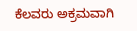ಕೆಲವರು ಅಕ್ರಮವಾಗಿ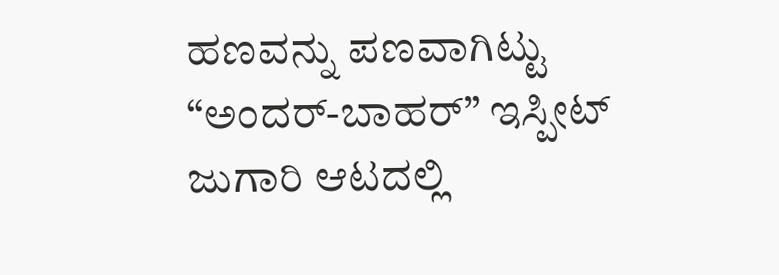ಹಣವನ್ನು ಪಣವಾಗಿಟ್ಟು “ಅಂದರ್-ಬಾಹರ್” ಇಸ್ಪೀಟ್ ಜುಗಾರಿ ಆಟದಲ್ಲಿ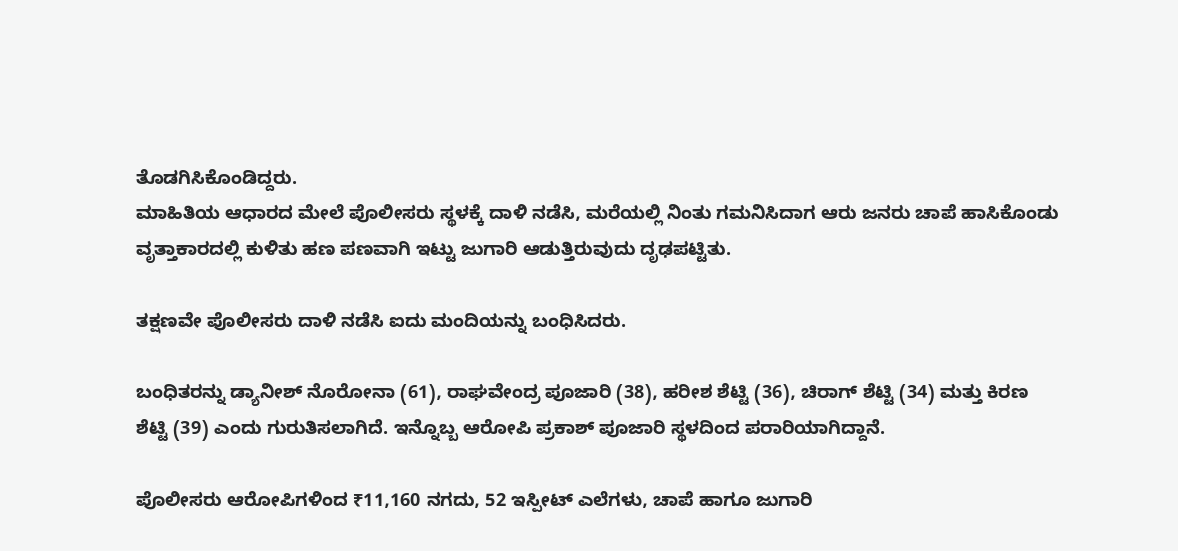ತೊಡಗಿಸಿಕೊಂಡಿದ್ದರು.
ಮಾಹಿತಿಯ ಆಧಾರದ ಮೇಲೆ ಪೊಲೀಸರು ಸ್ಥಳಕ್ಕೆ ದಾಳಿ ನಡೆಸಿ, ಮರೆಯಲ್ಲಿ ನಿಂತು ಗಮನಿಸಿದಾಗ ಆರು ಜನರು ಚಾಪೆ ಹಾಸಿಕೊಂಡು ವೃತ್ತಾಕಾರದಲ್ಲಿ ಕುಳಿತು ಹಣ ಪಣವಾಗಿ ಇಟ್ಟು ಜುಗಾರಿ ಆಡುತ್ತಿರುವುದು ದೃಢಪಟ್ಟಿತು.

ತಕ್ಷಣವೇ ಪೊಲೀಸರು ದಾಳಿ ನಡೆಸಿ ಐದು ಮಂದಿಯನ್ನು ಬಂಧಿಸಿದರು.

ಬಂಧಿತರನ್ನು ಡ್ಯಾನೀಶ್ ನೊರೋನಾ (61), ರಾಘವೇಂದ್ರ ಪೂಜಾರಿ (38), ಹರೀಶ ಶೆಟ್ಟಿ (36), ಚಿರಾಗ್ ಶೆಟ್ಟಿ (34) ಮತ್ತು ಕಿರಣ ಶೆಟ್ಟಿ (39) ಎಂದು ಗುರುತಿಸಲಾಗಿದೆ. ಇನ್ನೊಬ್ಬ ಆರೋಪಿ ಪ್ರಕಾಶ್ ಪೂಜಾರಿ ಸ್ಥಳದಿಂದ ಪರಾರಿಯಾಗಿದ್ದಾನೆ.

ಪೊಲೀಸರು ಆರೋಪಿಗಳಿಂದ ₹11,160 ನಗದು, 52 ಇಸ್ಪೀಟ್ ಎಲೆಗಳು, ಚಾಪೆ ಹಾಗೂ ಜುಗಾರಿ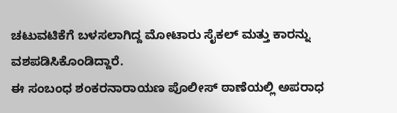ಚಟುವಟಿಕೆಗೆ ಬಳಸಲಾಗಿದ್ದ ಮೋಟಾರು ಸೈಕಲ್ ಮತ್ತು ಕಾರನ್ನು ವಶಪಡಿಸಿಕೊಂಡಿದ್ದಾರೆ.
ಈ ಸಂಬಂಧ ಶಂಕರನಾರಾಯಣ ಪೊಲೀಸ್ ಠಾಣೆಯಲ್ಲಿ ಅಪರಾಧ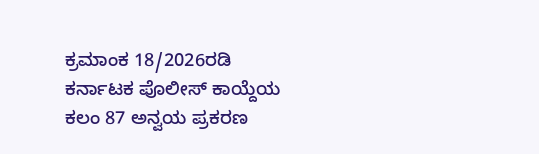ಕ್ರಮಾಂಕ 18/2026ರಡಿ ಕರ್ನಾಟಕ ಪೊಲೀಸ್ ಕಾಯ್ದೆಯ ಕಲಂ 87 ಅನ್ವಯ ಪ್ರಕರಣ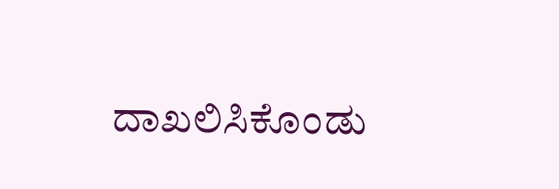ದಾಖಲಿಸಿಕೊಂಡು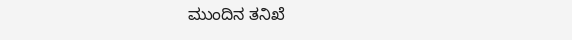ಮುಂದಿನ ತನಿಖೆ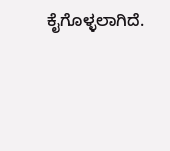ಕೈಗೊಳ್ಳಲಾಗಿದೆ.